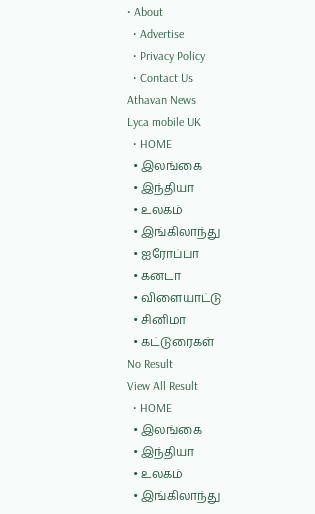• About
  • Advertise
  • Privacy Policy
  • Contact Us
Athavan News
Lyca mobile UK
  • HOME
  • இலங்கை
  • இந்தியா
  • உலகம்
  • இங்கிலாந்து
  • ஐரோப்பா
  • கனடா
  • விளையாட்டு
  • சினிமா
  • கட்டுரைகள்
No Result
View All Result
  • HOME
  • இலங்கை
  • இந்தியா
  • உலகம்
  • இங்கிலாந்து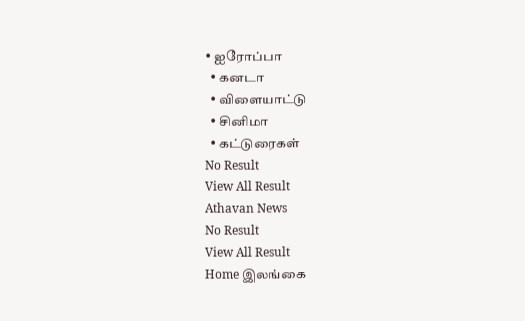• ஐரோப்பா
  • கனடா
  • விளையாட்டு
  • சினிமா
  • கட்டுரைகள்
No Result
View All Result
Athavan News
No Result
View All Result
Home இலங்கை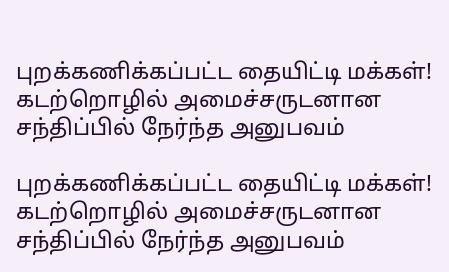புறக்கணிக்கப்பட்ட தையிட்டி மக்கள்! கடற்றொழில் அமைச்சருடனான சந்திப்பில் நேர்ந்த அனுபவம்

புறக்கணிக்கப்பட்ட தையிட்டி மக்கள்! கடற்றொழில் அமைச்சருடனான சந்திப்பில் நேர்ந்த அனுபவம்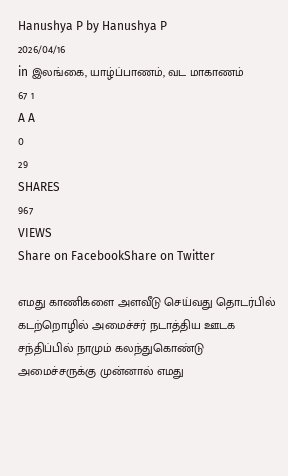Hanushya P by Hanushya P
2026/04/16
in இலங்கை, யாழ்ப்பாணம், வட மாகாணம்
67 1
A A
0
29
SHARES
967
VIEWS
Share on FacebookShare on Twitter

எமது காணிகளை அளவீடு செய்வது தொடர்பில் கடற்றொழில் அமைச்சர் நடாத்திய ஊடக சந்திப்பில் நாமும் கலந்துகொண்டு அமைச்சருக்கு முன்னால் எமது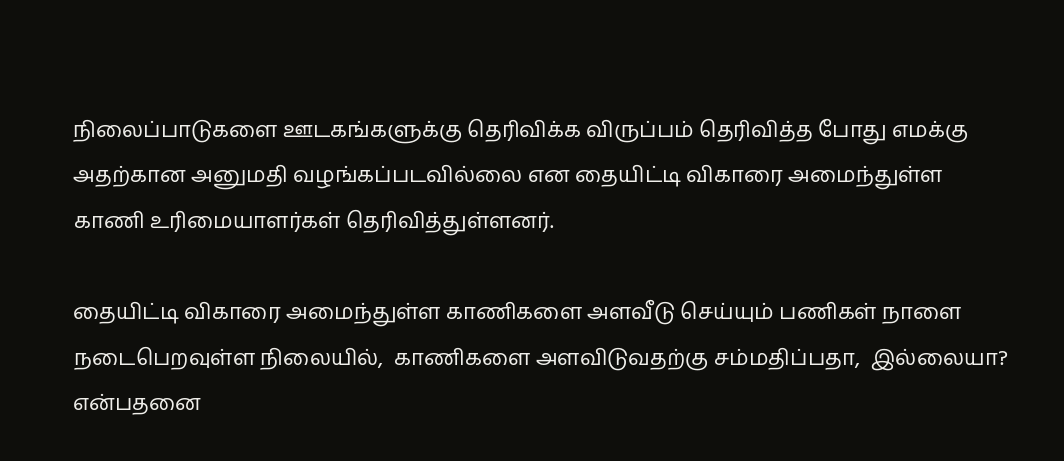நிலைப்பாடுகளை ஊடகங்களுக்கு தெரிவிக்க விருப்பம் தெரிவித்த போது எமக்கு அதற்கான அனுமதி வழங்கப்படவில்லை என தையிட்டி விகாரை அமைந்துள்ள காணி உரிமையாளர்கள் தெரிவித்துள்ளனர்.

தையிட்டி விகாரை அமைந்துள்ள காணிகளை அளவீடு செய்யும் பணிகள் நாளை நடைபெறவுள்ள நிலையில்,  காணிகளை அளவிடுவதற்கு சம்மதிப்பதா,  இல்லையா? என்பதனை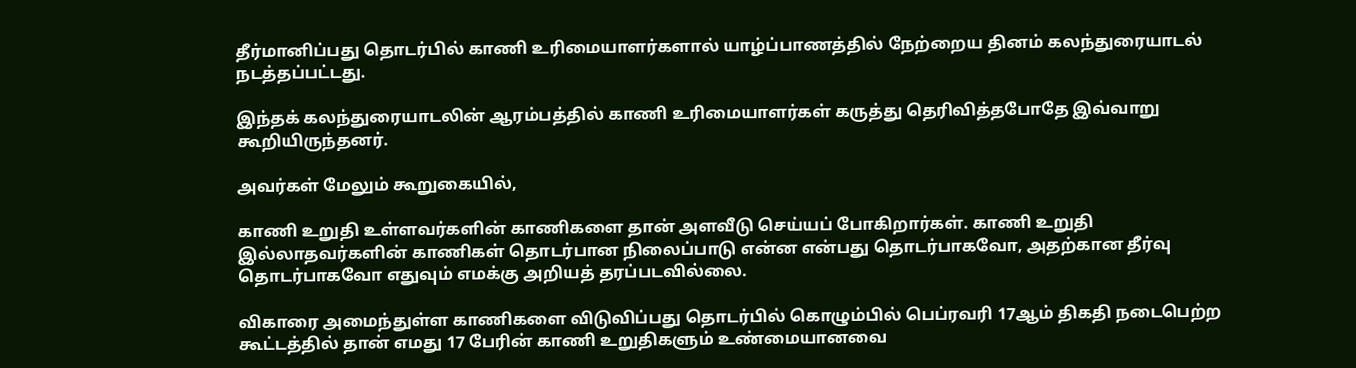தீர்மானிப்பது தொடர்பில் காணி உரிமையாளர்களால் யாழ்ப்பாணத்தில் நேற்றைய தினம் கலந்துரையாடல் நடத்தப்பட்டது.

இந்தக் கலந்துரையாடலின் ஆரம்பத்தில் காணி உரிமையாளர்கள் கருத்து தெரிவித்தபோதே இவ்வாறு கூறியிருந்தனர்.

அவர்கள் மேலும் கூறுகையில்,

காணி உறுதி உள்ளவர்களின் காணிகளை தான் அளவீடு செய்யப் போகிறார்கள். காணி உறுதி இல்லாதவர்களின் காணிகள் தொடர்பான நிலைப்பாடு என்ன என்பது தொடர்பாகவோ, அதற்கான தீர்வு தொடர்பாகவோ எதுவும் எமக்கு அறியத் தரப்படவில்லை.

விகாரை அமைந்துள்ள காணிகளை விடுவிப்பது தொடர்பில் கொழும்பில் பெப்ரவரி 17ஆம் திகதி நடைபெற்ற கூட்டத்தில் தான் எமது 17 பேரின் காணி உறுதிகளும் உண்மையானவை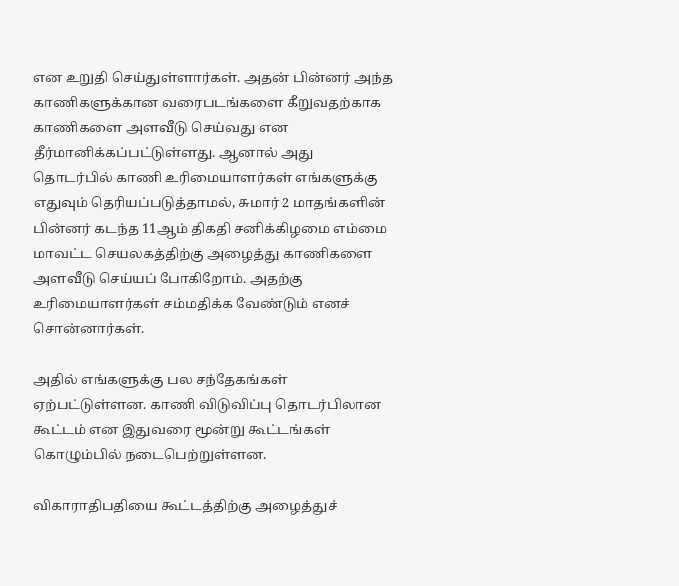என உறுதி செய்துள்ளார்கள். அதன் பின்னர் அந்த காணிகளுக்கான வரைபடங்களை கீறுவதற்காக காணிகளை அளவீடு செய்வது என தீர்மானிக்கப்பட்டுள்ளது. ஆனால் அது தொடர்பில் காணி உரிமையாளர்கள் எங்களுக்கு எதுவும் தெரியப்படுத்தாமல், சுமார் 2 மாதங்களின் பின்னர் கடந்த 11ஆம் திகதி சனிக்கிழமை எம்மை மாவட்ட செயலகத்திற்கு அழைத்து காணிகளை அளவீடு செய்யப் போகிறோம். அதற்கு உரிமையாளர்கள் சம்மதிக்க வேண்டும் எனச் சொன்னார்கள்.

அதில் எங்களுக்கு பல சந்தேகங்கள் ஏற்பட்டுள்ளன. காணி விடுவிப்பு தொடர்பிலான கூட்டம் என இதுவரை மூன்று கூட்டங்கள் கொழும்பில் நடைபெற்றுள்ளன.

விகாராதிபதியை கூட்டத்திற்கு அழைத்துச்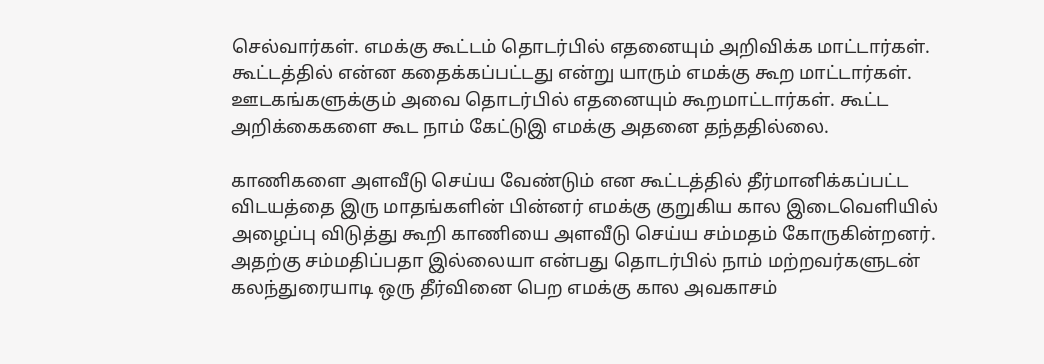செல்வார்கள். எமக்கு கூட்டம் தொடர்பில் எதனையும் அறிவிக்க மாட்டார்கள். கூட்டத்தில் என்ன கதைக்கப்பட்டது என்று யாரும் எமக்கு கூற மாட்டார்கள். ஊடகங்களுக்கும் அவை தொடர்பில் எதனையும் கூறமாட்டார்கள். கூட்ட அறிக்கைகளை கூட நாம் கேட்டுஇ எமக்கு அதனை தந்ததில்லை.

காணிகளை அளவீடு செய்ய வேண்டும் என கூட்டத்தில் தீர்மானிக்கப்பட்ட விடயத்தை இரு மாதங்களின் பின்னர் எமக்கு குறுகிய கால இடைவெளியில் அழைப்பு விடுத்து கூறி காணியை அளவீடு செய்ய சம்மதம் கோருகின்றனர். அதற்கு சம்மதிப்பதா இல்லையா என்பது தொடர்பில் நாம் மற்றவர்களுடன் கலந்துரையாடி ஒரு தீர்வினை பெற எமக்கு கால அவகாசம்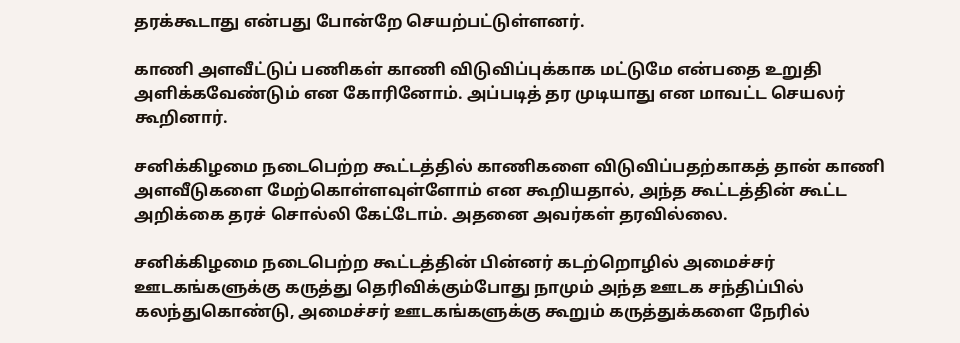தரக்கூடாது என்பது போன்றே செயற்பட்டுள்ளனர்.

காணி அளவீட்டுப் பணிகள் காணி விடுவிப்புக்காக மட்டுமே என்பதை உறுதி அளிக்கவேண்டும் என கோரினோம். அப்படித் தர முடியாது என மாவட்ட செயலர் கூறினார்.

சனிக்கிழமை நடைபெற்ற கூட்டத்தில் காணிகளை விடுவிப்பதற்காகத் தான் காணி அளவீடுகளை மேற்கொள்ளவுள்ளோம் என கூறியதால், அந்த கூட்டத்தின் கூட்ட அறிக்கை தரச் சொல்லி கேட்டோம். அதனை அவர்கள் தரவில்லை.

சனிக்கிழமை நடைபெற்ற கூட்டத்தின் பின்னர் கடற்றொழில் அமைச்சர் ஊடகங்களுக்கு கருத்து தெரிவிக்கும்போது நாமும் அந்த ஊடக சந்திப்பில் கலந்துகொண்டு, அமைச்சர் ஊடகங்களுக்கு கூறும் கருத்துக்களை நேரில்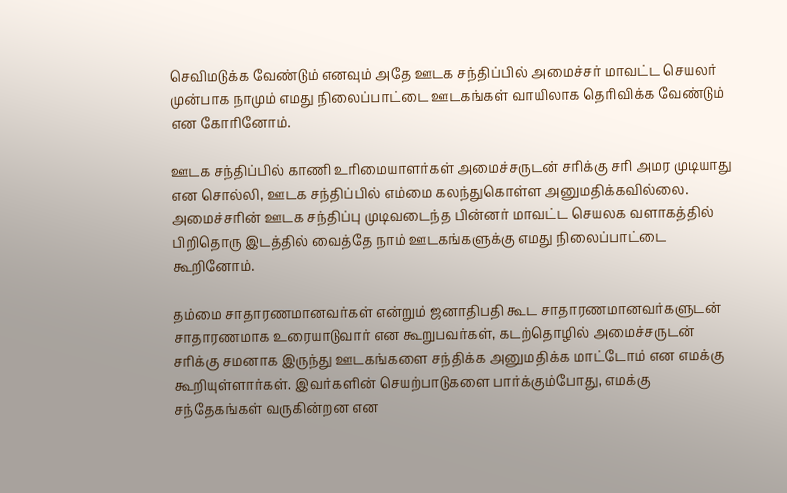செவிமடுக்க வேண்டும் எனவும் அதே ஊடக சந்திப்பில் அமைச்சர் மாவட்ட செயலர் முன்பாக நாமும் எமது நிலைப்பாட்டை ஊடகங்கள் வாயிலாக தெரிவிக்க வேண்டும் என கோரினோம்.

ஊடக சந்திப்பில் காணி உரிமையாளர்கள் அமைச்சருடன் சரிக்கு சரி அமர முடியாது என சொல்லி, ஊடக சந்திப்பில் எம்மை கலந்துகொள்ள அனுமதிக்கவில்லை. அமைச்சரின் ஊடக சந்திப்பு முடிவடைந்த பின்னர் மாவட்ட செயலக வளாகத்தில் பிறிதொரு இடத்தில் வைத்தே நாம் ஊடகங்களுக்கு எமது நிலைப்பாட்டை கூறினோம்.

தம்மை சாதாரணமானவர்கள் என்றும் ஜனாதிபதி கூட சாதாரணமானவர்களுடன் சாதாரணமாக உரையாடுவார் என கூறுபவர்கள், கடற்தொழில் அமைச்சருடன் சரிக்கு சமனாக இருந்து ஊடகங்களை சந்திக்க அனுமதிக்க மாட்டோம் என எமக்கு கூறியுள்ளார்கள். இவர்களின் செயற்பாடுகளை பார்க்கும்போது, எமக்கு சந்தேகங்கள் வருகின்றன என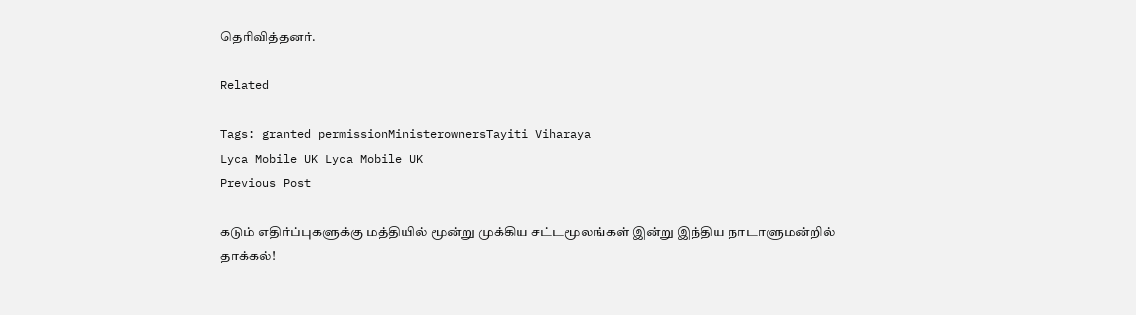தெரிவித்தனர்.

Related

Tags: granted permissionMinisterownersTayiti Viharaya
Lyca Mobile UK Lyca Mobile UK
Previous Post

கடும் எதிர்ப்புகளுக்கு மத்தியில் மூன்று முக்கிய சட்டமூலங்கள் இன்று இந்திய நாடாளுமன்றில் தாக்கல்!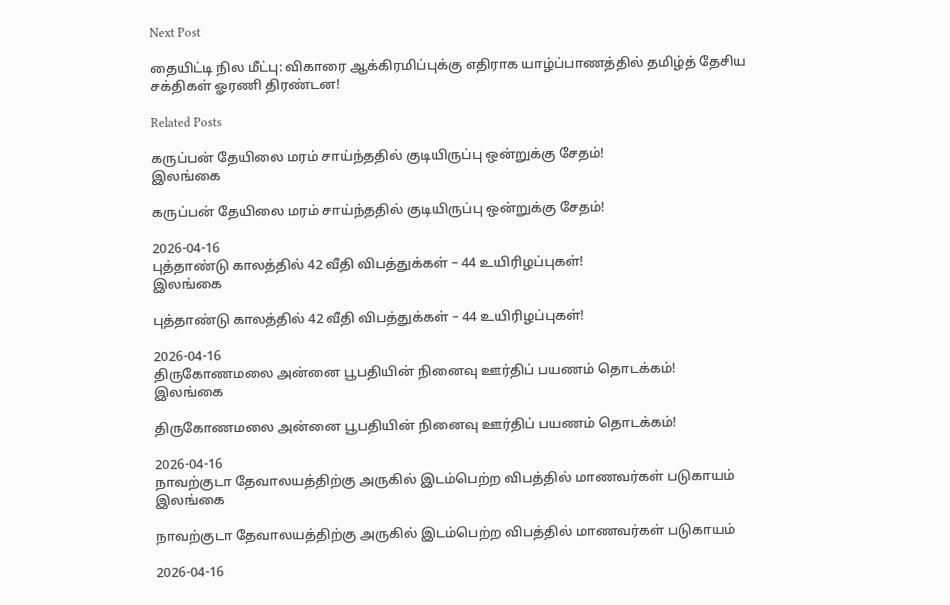Next Post

தையிட்டி நில மீட்பு: விகாரை ஆக்கிரமிப்புக்கு எதிராக யாழ்ப்பாணத்தில் தமிழ்த் தேசிய சக்திகள் ஓரணி திரண்டன!

Related Posts

கருப்பன் தேயிலை மரம் சாய்ந்ததில் குடியிருப்பு ஒன்றுக்கு சேதம்!
இலங்கை

கருப்பன் தேயிலை மரம் சாய்ந்ததில் குடியிருப்பு ஒன்றுக்கு சேதம்!

2026-04-16
புத்தாண்டு காலத்தில் 42 வீதி விபத்துக்கள் – 44 உயிரிழப்புகள்!
இலங்கை

புத்தாண்டு காலத்தில் 42 வீதி விபத்துக்கள் – 44 உயிரிழப்புகள்!

2026-04-16
திருகோணமலை அன்னை பூபதியின் நினைவு ஊர்திப் பயணம் தொடக்கம்!
இலங்கை

திருகோணமலை அன்னை பூபதியின் நினைவு ஊர்திப் பயணம் தொடக்கம்!

2026-04-16
நாவற்குடா தேவாலயத்திற்கு அருகில் இடம்பெற்ற விபத்தில் மாணவர்கள் படுகாயம்
இலங்கை

நாவற்குடா தேவாலயத்திற்கு அருகில் இடம்பெற்ற விபத்தில் மாணவர்கள் படுகாயம்

2026-04-16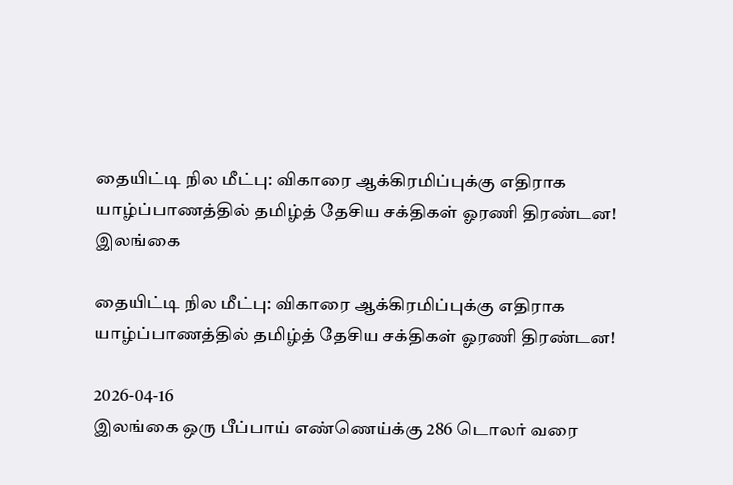தையிட்டி நில மீட்பு: விகாரை ஆக்கிரமிப்புக்கு எதிராக யாழ்ப்பாணத்தில் தமிழ்த் தேசிய சக்திகள் ஓரணி திரண்டன!
இலங்கை

தையிட்டி நில மீட்பு: விகாரை ஆக்கிரமிப்புக்கு எதிராக யாழ்ப்பாணத்தில் தமிழ்த் தேசிய சக்திகள் ஓரணி திரண்டன!

2026-04-16
இலங்கை ஒரு பீப்பாய் எண்ணெய்க்கு 286 டொலர் வரை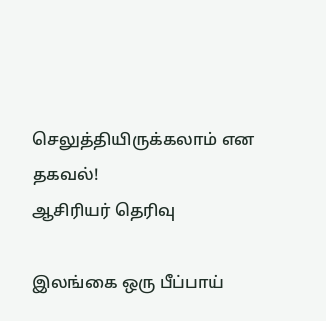செலுத்தியிருக்கலாம் என தகவல்!
ஆசிரியர் தெரிவு

இலங்கை ஒரு பீப்பாய்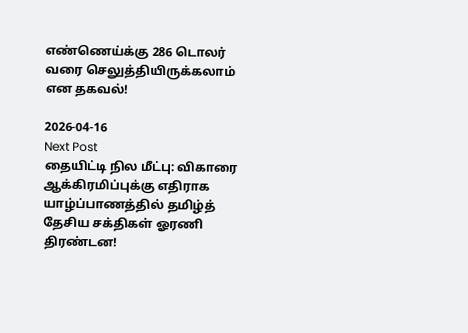எண்ணெய்க்கு 286 டொலர் வரை செலுத்தியிருக்கலாம் என தகவல்!

2026-04-16
Next Post
தையிட்டி நில மீட்பு: விகாரை ஆக்கிரமிப்புக்கு எதிராக யாழ்ப்பாணத்தில் தமிழ்த் தேசிய சக்திகள் ஓரணி திரண்டன!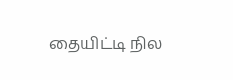தையிட்டி நில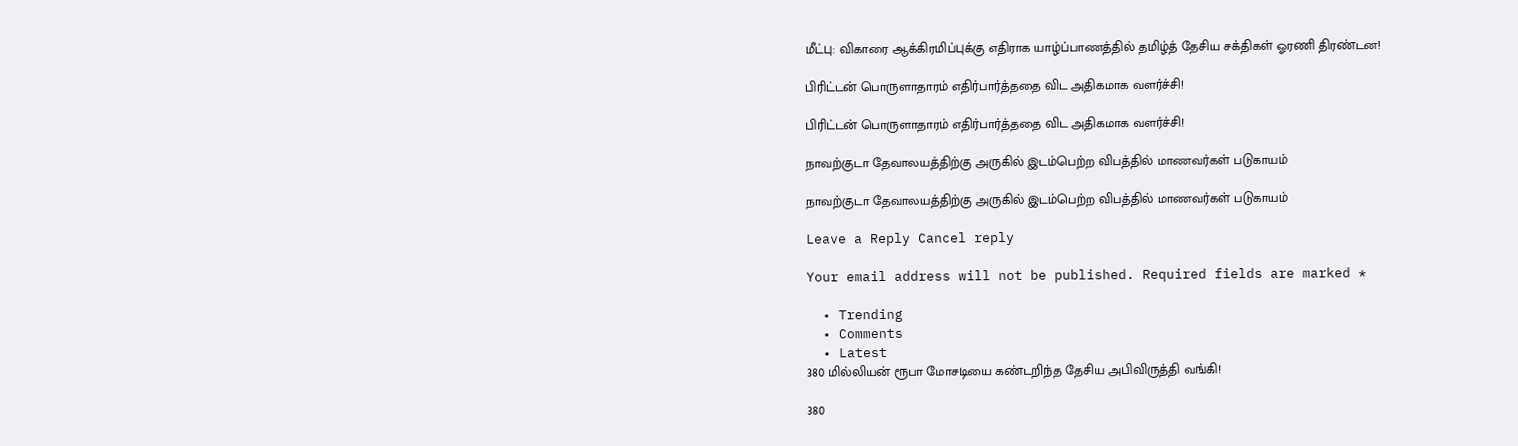மீட்பு: விகாரை ஆக்கிரமிப்புக்கு எதிராக யாழ்ப்பாணத்தில் தமிழ்த் தேசிய சக்திகள் ஓரணி திரண்டன!

பிரிட்டன் பொருளாதாரம் எதிர்பார்த்ததை விட அதிகமாக வளர்ச்சி!

பிரிட்டன் பொருளாதாரம் எதிர்பார்த்ததை விட அதிகமாக வளர்ச்சி!

நாவற்குடா தேவாலயத்திற்கு அருகில் இடம்பெற்ற விபத்தில் மாணவர்கள் படுகாயம்

நாவற்குடா தேவாலயத்திற்கு அருகில் இடம்பெற்ற விபத்தில் மாணவர்கள் படுகாயம்

Leave a Reply Cancel reply

Your email address will not be published. Required fields are marked *

  • Trending
  • Comments
  • Latest
380 மில்லியன் ரூபா மோசடியை கண்டறிந்த தேசிய அபிவிருத்தி வங்கி!

380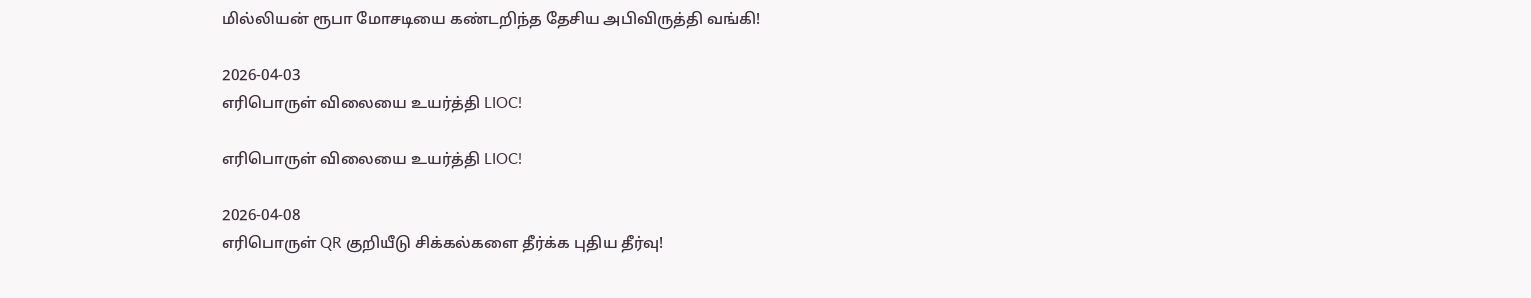மில்லியன் ரூபா மோசடியை கண்டறிந்த தேசிய அபிவிருத்தி வங்கி!

2026-04-03
எரிபொருள் விலையை உயர்த்தி LIOC!

எரிபொருள் விலையை உயர்த்தி LIOC!

2026-04-08
எரிபொருள் QR குறியீடு சிக்கல்களை தீர்க்க புதிய தீர்வு!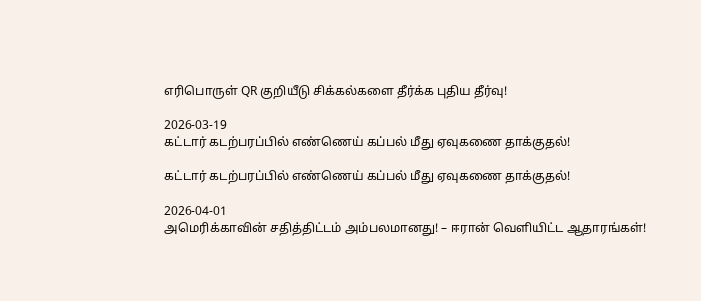எரிபொருள் QR குறியீடு சிக்கல்களை தீர்க்க புதிய தீர்வு!

2026-03-19
கட்டார் கடற்பரப்பில் எண்ணெய் கப்பல் மீது ஏவுகணை தாக்குதல்!

கட்டார் கடற்பரப்பில் எண்ணெய் கப்பல் மீது ஏவுகணை தாக்குதல்!

2026-04-01
அமெரிக்காவின் சதித்திட்டம் அம்பலமானது! – ஈரான் வெளியிட்ட ஆதாரங்கள்!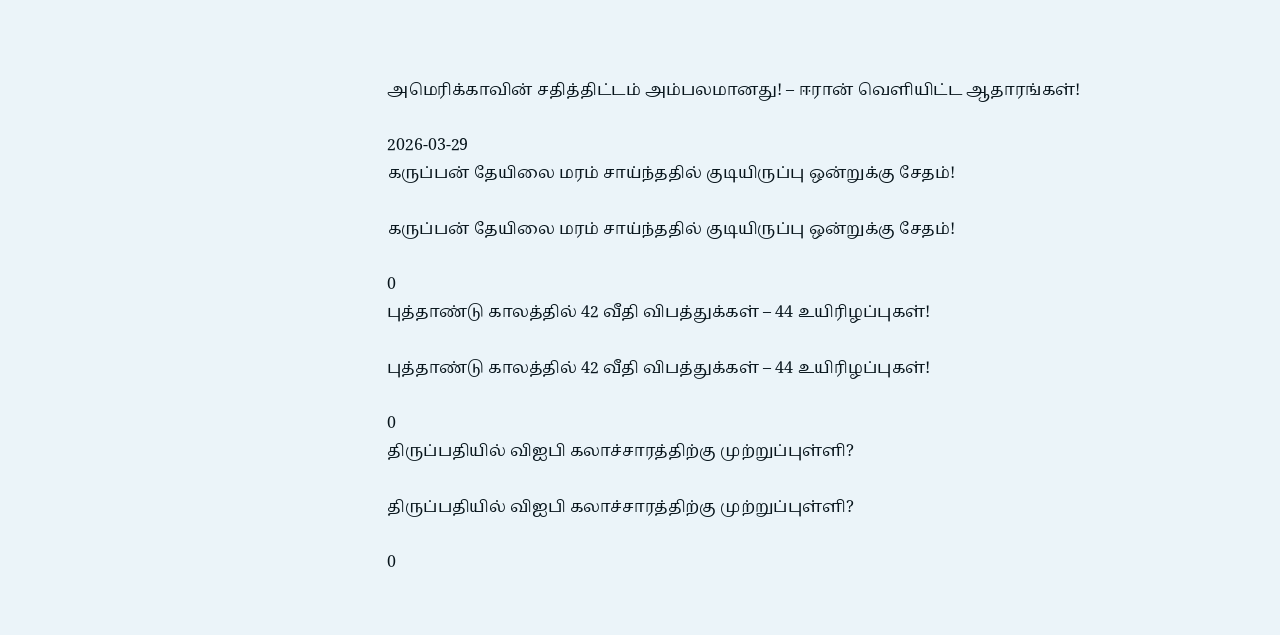அமெரிக்காவின் சதித்திட்டம் அம்பலமானது! – ஈரான் வெளியிட்ட ஆதாரங்கள்!

2026-03-29
கருப்பன் தேயிலை மரம் சாய்ந்ததில் குடியிருப்பு ஒன்றுக்கு சேதம்!

கருப்பன் தேயிலை மரம் சாய்ந்ததில் குடியிருப்பு ஒன்றுக்கு சேதம்!

0
புத்தாண்டு காலத்தில் 42 வீதி விபத்துக்கள் – 44 உயிரிழப்புகள்!

புத்தாண்டு காலத்தில் 42 வீதி விபத்துக்கள் – 44 உயிரிழப்புகள்!

0
திருப்பதியில் விஐபி கலாச்சாரத்திற்கு முற்றுப்புள்ளி?

திருப்பதியில் விஐபி கலாச்சாரத்திற்கு முற்றுப்புள்ளி?

0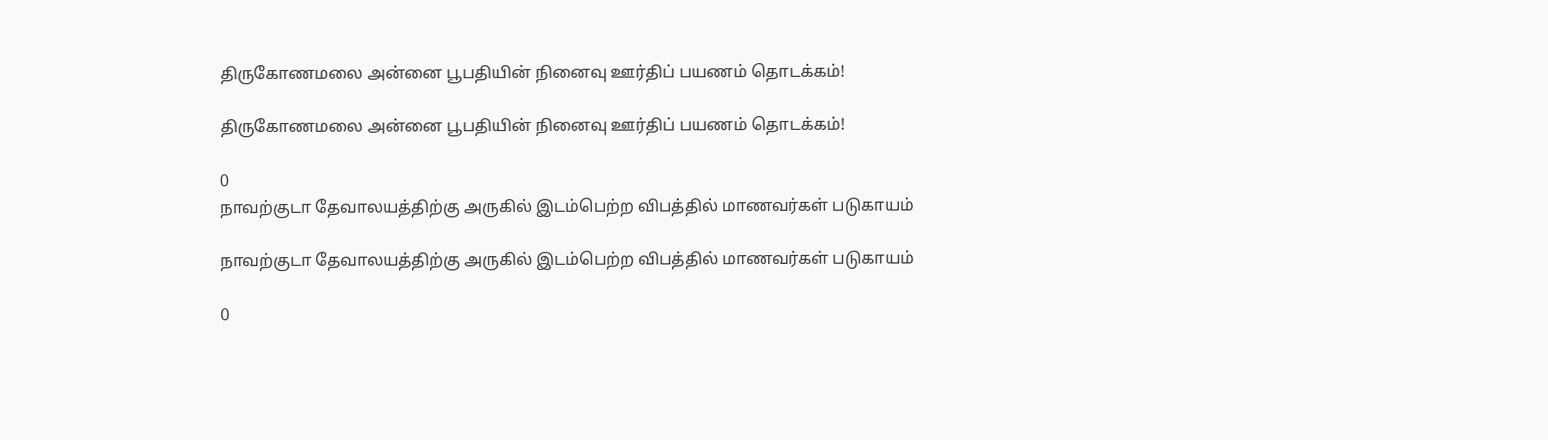திருகோணமலை அன்னை பூபதியின் நினைவு ஊர்திப் பயணம் தொடக்கம்!

திருகோணமலை அன்னை பூபதியின் நினைவு ஊர்திப் பயணம் தொடக்கம்!

0
நாவற்குடா தேவாலயத்திற்கு அருகில் இடம்பெற்ற விபத்தில் மாணவர்கள் படுகாயம்

நாவற்குடா தேவாலயத்திற்கு அருகில் இடம்பெற்ற விபத்தில் மாணவர்கள் படுகாயம்

0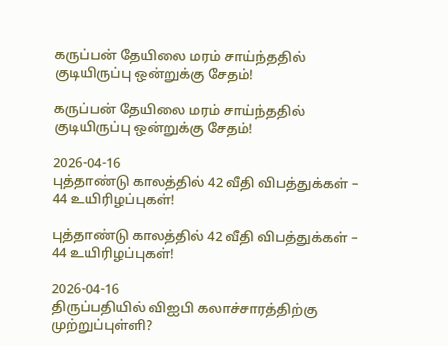கருப்பன் தேயிலை மரம் சாய்ந்ததில் குடியிருப்பு ஒன்றுக்கு சேதம்!

கருப்பன் தேயிலை மரம் சாய்ந்ததில் குடியிருப்பு ஒன்றுக்கு சேதம்!

2026-04-16
புத்தாண்டு காலத்தில் 42 வீதி விபத்துக்கள் – 44 உயிரிழப்புகள்!

புத்தாண்டு காலத்தில் 42 வீதி விபத்துக்கள் – 44 உயிரிழப்புகள்!

2026-04-16
திருப்பதியில் விஐபி கலாச்சாரத்திற்கு முற்றுப்புள்ளி?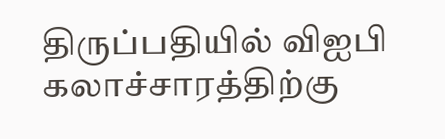திருப்பதியில் விஐபி கலாச்சாரத்திற்கு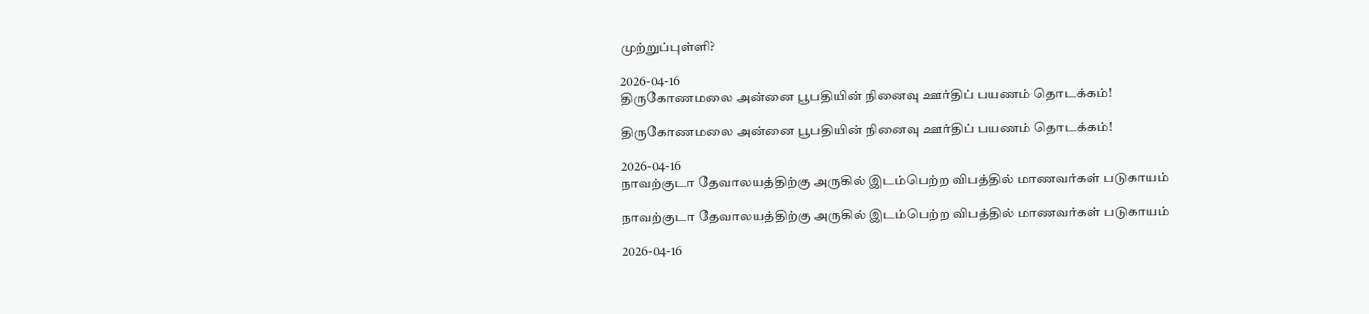முற்றுப்புள்ளி?

2026-04-16
திருகோணமலை அன்னை பூபதியின் நினைவு ஊர்திப் பயணம் தொடக்கம்!

திருகோணமலை அன்னை பூபதியின் நினைவு ஊர்திப் பயணம் தொடக்கம்!

2026-04-16
நாவற்குடா தேவாலயத்திற்கு அருகில் இடம்பெற்ற விபத்தில் மாணவர்கள் படுகாயம்

நாவற்குடா தேவாலயத்திற்கு அருகில் இடம்பெற்ற விபத்தில் மாணவர்கள் படுகாயம்

2026-04-16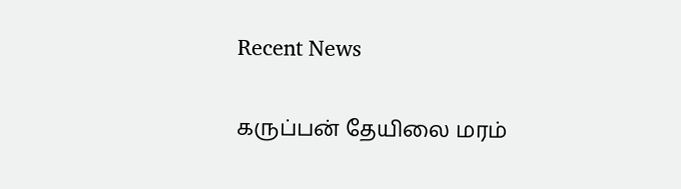Recent News

கருப்பன் தேயிலை மரம்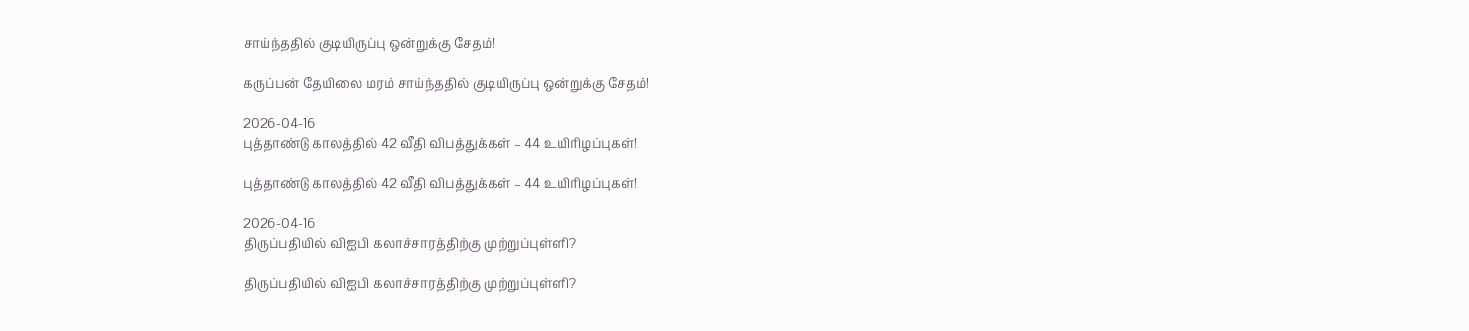சாய்ந்ததில் குடியிருப்பு ஒன்றுக்கு சேதம்!

கருப்பன் தேயிலை மரம் சாய்ந்ததில் குடியிருப்பு ஒன்றுக்கு சேதம்!

2026-04-16
புத்தாண்டு காலத்தில் 42 வீதி விபத்துக்கள் – 44 உயிரிழப்புகள்!

புத்தாண்டு காலத்தில் 42 வீதி விபத்துக்கள் – 44 உயிரிழப்புகள்!

2026-04-16
திருப்பதியில் விஐபி கலாச்சாரத்திற்கு முற்றுப்புள்ளி?

திருப்பதியில் விஐபி கலாச்சாரத்திற்கு முற்றுப்புள்ளி?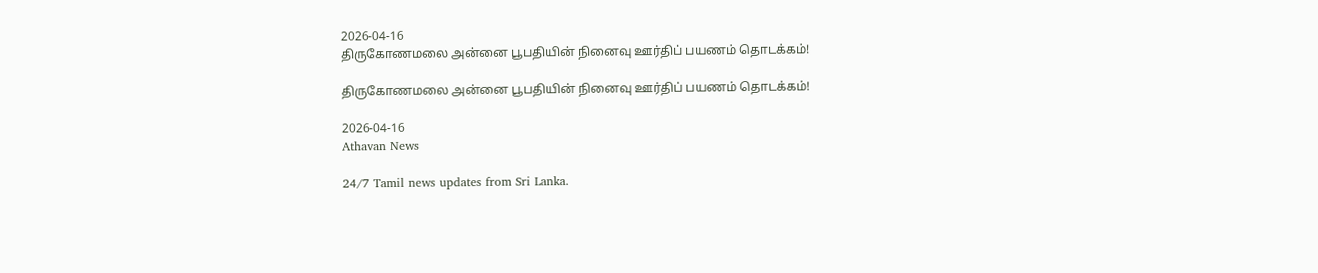2026-04-16
திருகோணமலை அன்னை பூபதியின் நினைவு ஊர்திப் பயணம் தொடக்கம்!

திருகோணமலை அன்னை பூபதியின் நினைவு ஊர்திப் பயணம் தொடக்கம்!

2026-04-16
Athavan News

24/7 Tamil news updates from Sri Lanka.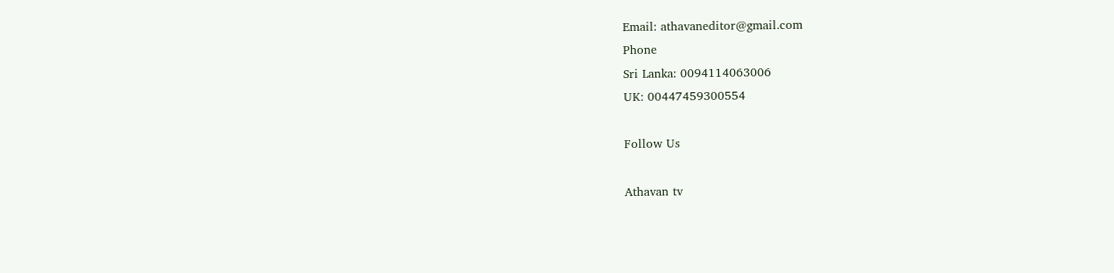Email: athavaneditor@gmail.com
Phone
Sri Lanka: 0094114063006
UK: 00447459300554

Follow Us

Athavan tv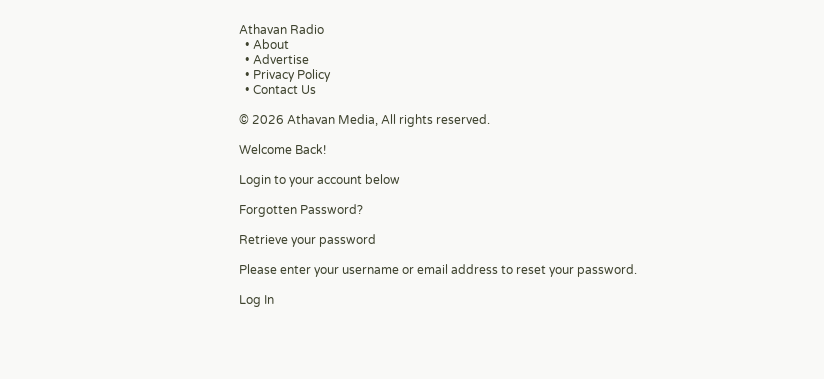Athavan Radio
  • About
  • Advertise
  • Privacy Policy
  • Contact Us

© 2026 Athavan Media, All rights reserved.

Welcome Back!

Login to your account below

Forgotten Password?

Retrieve your password

Please enter your username or email address to reset your password.

Log In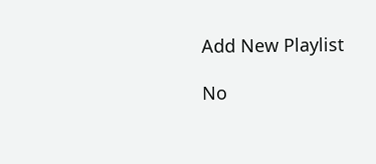Add New Playlist

No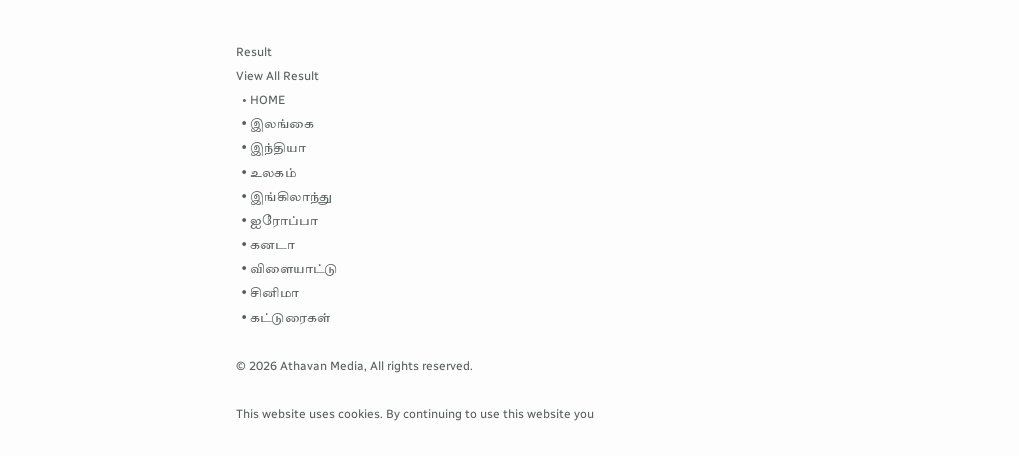Result
View All Result
  • HOME
  • இலங்கை
  • இந்தியா
  • உலகம்
  • இங்கிலாந்து
  • ஐரோப்பா
  • கனடா
  • விளையாட்டு
  • சினிமா
  • கட்டுரைகள்

© 2026 Athavan Media, All rights reserved.

This website uses cookies. By continuing to use this website you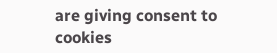are giving consent to cookies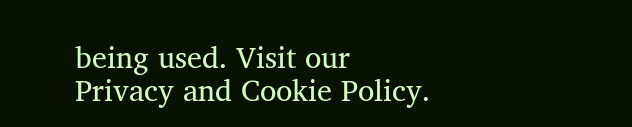being used. Visit our Privacy and Cookie Policy.